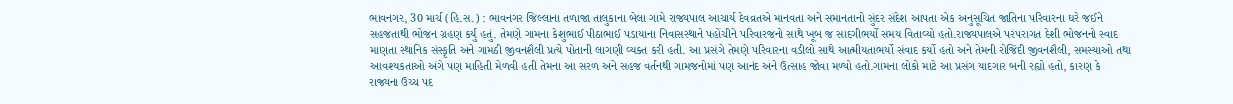ભાવનગર, 30 માર્ચ (હિ.સ.) : ભાવનગર જિલ્લાના તળાજા તાલુકાના બેલા ગામે રાજ્યપાલ આચાર્ય દેવવ્રતએ માનવતા અને સમાનતાનો સુંદર સંદેશ આપતા એક અનુસૂચિત જાતિના પરિવારના ઘરે જઈને સહજતાથી ભોજન ગ્રહણ કર્યું હતું. તેમણે ગામના કેશુભાઈ પીઠાભાઈ પડાયાના નિવાસસ્થાને પહોંચીને પરિવારજનો સાથે ખૂબ જ સાદગીભર્યો સમય વિતાવ્યો હતો.રાજ્યપાલએ પરંપરાગત દેશી ભોજનનો સ્વાદ માણતા સ્થાનિક સંસ્કૃતિ અને ગામઠી જીવનશૈલી પ્રત્યે પોતાની લાગણી વ્યક્ત કરી હતી. આ પ્રસંગે તેમણે પરિવારના વડીલો સાથે આત્મીયતાભર્યો સંવાદ કર્યો હતો અને તેમની રોજિંદી જીવનશૈલી, સમસ્યાઓ તથા આવશ્યકતાઓ અંગે પણ માહિતી મેળવી હતી તેમના આ સરળ અને સહજ વર્તનથી ગામજનોમાં પણ આનંદ અને ઉત્સાહ જોવા મળ્યો હતો.ગામના લોકો માટે આ પ્રસંગ યાદગાર બની રહ્યો હતો, કારણ કે રાજ્યના ઉચ્ચ પદ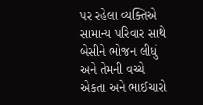પર રહેલા વ્યક્તિએ સામાન્ય પરિવાર સાથે બેસીને ભોજન લીધું અને તેમની વચ્ચે એકતા અને ભાઈચારો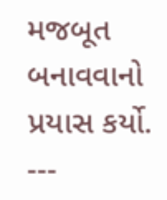મજબૂત બનાવવાનો પ્રયાસ કર્યો.
---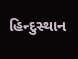હિન્દુસ્થાન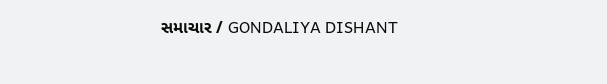સમાચાર / GONDALIYA DISHANT